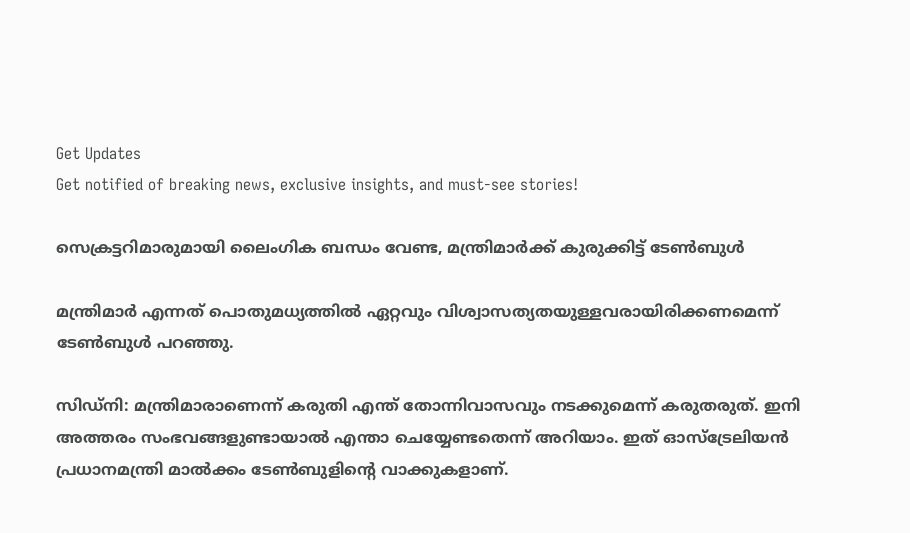Get Updates
Get notified of breaking news, exclusive insights, and must-see stories!

സെക്രട്ടറിമാരുമായി ലൈംഗിക ബന്ധം വേണ്ട, മന്ത്രിമാര്‍ക്ക് കുരുക്കിട്ട് ടേണ്‍ബുള്‍

മന്ത്രിമാര്‍ എന്നത് പൊതുമധ്യത്തില്‍ ഏറ്റവും വിശ്വാസത്യതയുള്ളവരായിരിക്കണമെന്ന് ടേണ്‍ബുള്‍ പറഞ്ഞു.

സിഡ്‌നി: മന്ത്രിമാരാണെന്ന് കരുതി എന്ത് തോന്നിവാസവും നടക്കുമെന്ന് കരുതരുത്. ഇനി അത്തരം സംഭവങ്ങളുണ്ടായാല്‍ എന്താ ചെയ്യേണ്ടതെന്ന് അറിയാം. ഇത് ഓസ്‌ട്രേലിയന്‍ പ്രധാനമന്ത്രി മാല്‍ക്കം ടേണ്‍ബുളിന്റെ വാക്കുകളാണ്.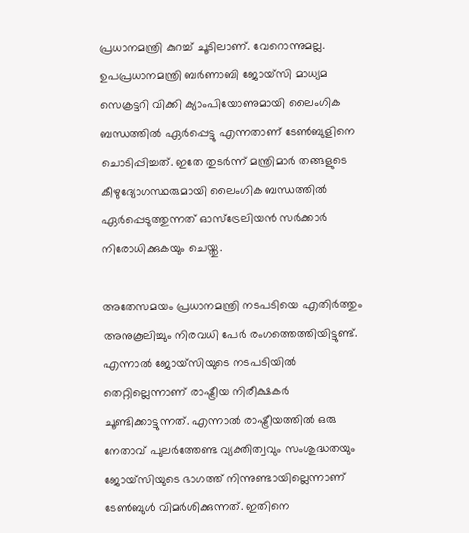പ്രധാനമന്ത്രി കുറച്ച് ചൂടിലാണ്. വേറൊന്നുമല്ല. ഉപപ്രധാനമന്ത്രി ബര്‍ണാബി ജോയ്‌സി മാധ്യമ സെക്രട്ടറി വിക്കി ക്യാംപിയോണുമായി ലൈംഗിക ബന്ധത്തില്‍ ഏര്‍പ്പെട്ടു എന്നതാണ് ടേണ്‍ബുളിനെ ചൊടിപ്പിച്ചത്. ഇതേ തുടര്‍ന്ന് മന്ത്രിമാര്‍ തങ്ങളുടെ കീഴുദ്യോഗസ്ഥരുമായി ലൈംഗിക ബന്ധത്തില്‍ ഏര്‍പ്പെടുത്തുന്നത് ഓസ്‌ട്രേലിയന്‍ സര്‍ക്കാര്‍ നിരോധിക്കുകയും ചെയ്തു.

അതേസമയം പ്രധാനമന്ത്രി നടപടിയെ എതിര്‍ത്തും അനുകൂലിച്ചും നിരവധി പേര്‍ രംഗത്തെത്തിയിട്ടുണ്ട്. എന്നാല്‍ ജോയ്‌സിയുടെ നടപടിയില്‍ തെറ്റില്ലെന്നാണ് രാഷ്ട്രീയ നിരീക്ഷകര്‍ ചൂണ്ടിക്കാട്ടുന്നത്. എന്നാല്‍ രാഷ്ട്രീയത്തില്‍ ഒരു നേതാവ് പുലര്‍ത്തേണ്ട വ്യക്തിത്വവും സംശുദ്ധതയും ജോയ്‌സിയുടെ ഭാഗത്ത് നിന്നുണ്ടായില്ലെന്നാണ് ടേണ്‍ബുള്‍ വിമര്‍ശിക്കുന്നത്. ഇതിനെ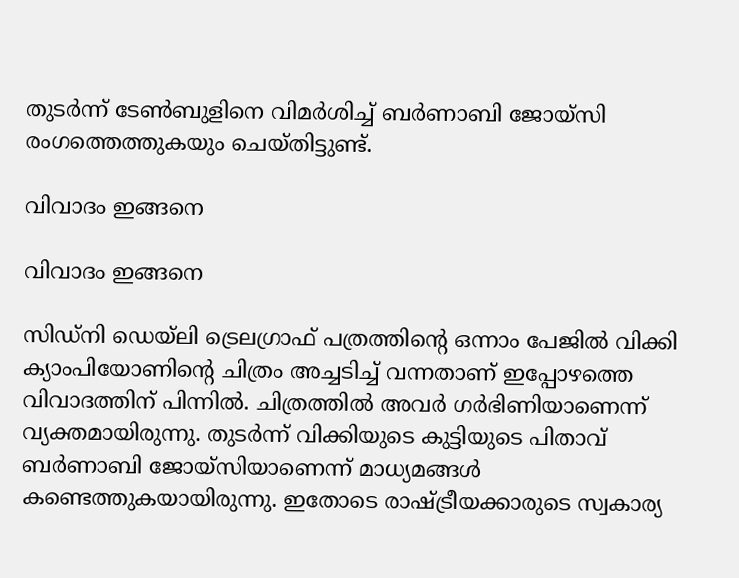തുടര്‍ന്ന് ടേണ്‍ബുളിനെ വിമര്‍ശിച്ച് ബര്‍ണാബി ജോയ്‌സി രംഗത്തെത്തുകയും ചെയ്തിട്ടുണ്ട്.

വിവാദം ഇങ്ങനെ

വിവാദം ഇങ്ങനെ

സിഡ്‌നി ഡെയ്‌ലി ട്രെലഗ്രാഫ് പത്രത്തിന്റെ ഒന്നാം പേജില്‍ വിക്കി ക്യാംപിയോണിന്റെ ചിത്രം അച്ചടിച്ച് വന്നതാണ് ഇപ്പോഴത്തെ വിവാദത്തിന് പിന്നില്‍. ചിത്രത്തില്‍ അവര്‍ ഗര്‍ഭിണിയാണെന്ന് വ്യക്തമായിരുന്നു. തുടര്‍ന്ന് വിക്കിയുടെ കുട്ടിയുടെ പിതാവ് ബര്‍ണാബി ജോയ്‌സിയാണെന്ന് മാധ്യമങ്ങള്‍ കണ്ടെത്തുകയായിരുന്നു. ഇതോടെ രാഷ്ട്രീയക്കാരുടെ സ്വകാര്യ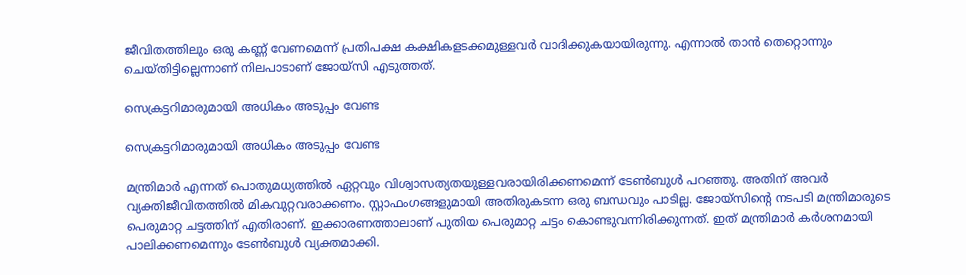ജീവിതത്തിലും ഒരു കണ്ണ് വേണമെന്ന് പ്രതിപക്ഷ കക്ഷികളടക്കമുള്ളവര്‍ വാദിക്കുകയായിരുന്നു. എന്നാല്‍ താന്‍ തെറ്റൊന്നും ചെയ്തിട്ടില്ലെന്നാണ് നിലപാടാണ് ജോയ്‌സി എടുത്തത്.

സെക്രട്ടറിമാരുമായി അധികം അടുപ്പം വേണ്ട

സെക്രട്ടറിമാരുമായി അധികം അടുപ്പം വേണ്ട

മന്ത്രിമാര്‍ എന്നത് പൊതുമധ്യത്തില്‍ ഏറ്റവും വിശ്വാസത്യതയുള്ളവരായിരിക്കണമെന്ന് ടേണ്‍ബുള്‍ പറഞ്ഞു. അതിന് അവര്‍ വ്യക്തിജീവിതത്തില്‍ മികവുറ്റവരാക്കണം. സ്റ്റാഫംഗങ്ങളുമായി അതിരുകടന്ന ഒരു ബന്ധവും പാടില്ല. ജോയ്‌സിന്റെ നടപടി മന്ത്രിമാരുടെ പെരുമാറ്റ ചട്ടത്തിന് എതിരാണ്. ഇക്കാരണത്താലാണ് പുതിയ പെരുമാറ്റ ചട്ടം കൊണ്ടുവന്നിരിക്കുന്നത്. ഇത് മന്ത്രിമാര്‍ കര്‍ശനമായി പാലിക്കണമെന്നും ടേണ്‍ബുള്‍ വ്യക്തമാക്കി.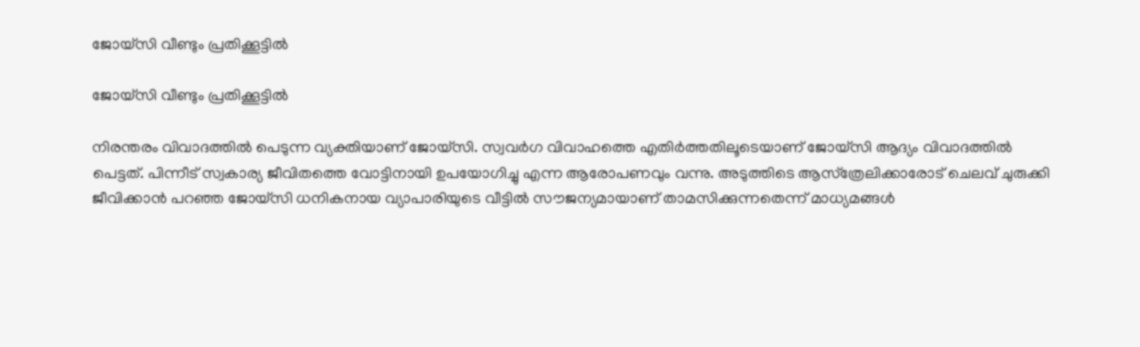ജോയ്‌സി വീണ്ടും പ്രതിക്കൂട്ടില്‍

ജോയ്‌സി വീണ്ടും പ്രതിക്കൂട്ടില്‍

നിരന്തരം വിവാദത്തില്‍ പെടുന്ന വ്യക്തിയാണ് ജോയ്‌സി. സ്വവര്‍ഗ വിവാഹത്തെ എതിര്‍ത്തതിലൂടെയാണ് ജോയ്‌സി ആദ്യം വിവാദത്തില്‍ പെട്ടത്. പിന്നീട് സ്വകാര്യ ജീവിതത്തെ വോട്ടിനായി ഉപയോഗിച്ചു എന്ന ആരോപണവും വന്നു. അടുത്തിടെ ആസ്‌ത്രേലിക്കാരോട് ചെലവ് ചുരുക്കി ജീവിക്കാന്‍ പറഞ്ഞ ജോയ്‌സി ധനികനായ വ്യാപാരിയുടെ വീട്ടില്‍ സൗജന്യമായാണ് താമസിക്കുന്നതെന്ന് മാധ്യമങ്ങള്‍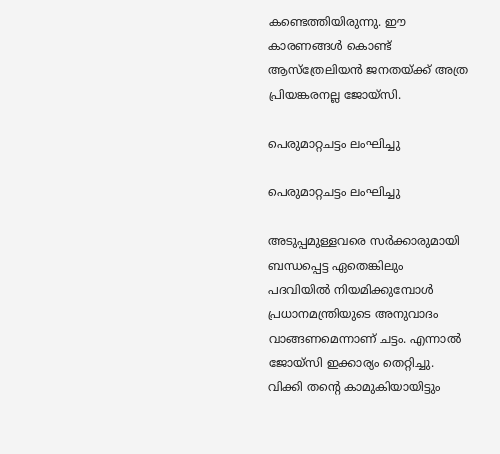കണ്ടെത്തിയിരുന്നു. ഈ കാരണങ്ങള്‍ കൊണ്ട് ആസ്‌ത്രേലിയന്‍ ജനതയ്ക്ക് അത്ര പ്രിയങ്കരനല്ല ജോയ്‌സി.

പെരുമാറ്റചട്ടം ലംഘിച്ചു

പെരുമാറ്റചട്ടം ലംഘിച്ചു

അടുപ്പമുള്ളവരെ സര്‍ക്കാരുമായി ബന്ധപ്പെട്ട ഏതെങ്കിലും പദവിയില്‍ നിയമിക്കുമ്പോള്‍ പ്രധാനമന്ത്രിയുടെ അനുവാദം വാങ്ങണമെന്നാണ് ചട്ടം. എന്നാല്‍ ജോയ്‌സി ഇക്കാര്യം തെറ്റിച്ചു. വിക്കി തന്റെ കാമുകിയായിട്ടും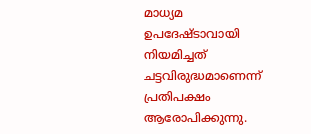മാധ്യമ ഉപദേഷ്ടാവായി നിയമിച്ചത് ചട്ടവിരുദ്ധമാണെന്ന് പ്രതിപക്ഷം ആരോപിക്കുന്നു.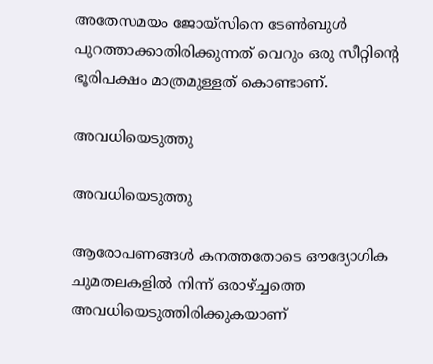അതേസമയം ജോയ്‌സിനെ ടേണ്‍ബുള്‍ പുറത്താക്കാതിരിക്കുന്നത് വെറും ഒരു സീറ്റിന്റെ ഭൂരിപക്ഷം മാത്രമുള്ളത് കൊണ്ടാണ്.

അവധിയെടുത്തു

അവധിയെടുത്തു

ആരോപണങ്ങള്‍ കനത്തതോടെ ഔദ്യോഗിക ചുമതലകളില്‍ നിന്ന് ഒരാഴ്ച്ചത്തെ അവധിയെടുത്തിരിക്കുകയാണ്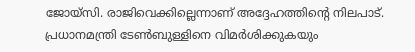ജോയ്‌സി. രാജിവെക്കില്ലെന്നാണ് അദ്ദേഹത്തിന്റെ നിലപാട്. പ്രധാനമന്ത്രി ടേണ്‍ബുള്ളിനെ വിമര്‍ശിക്കുകയും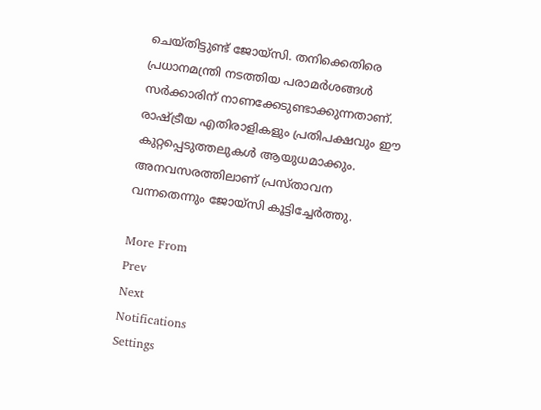ചെയ്തിട്ടുണ്ട് ജോയ്‌സി. തനിക്കെതിരെ പ്രധാനമന്ത്രി നടത്തിയ പരാമര്‍ശങ്ങള്‍ സര്‍ക്കാരിന് നാണക്കേടുണ്ടാക്കുന്നതാണ്. രാഷ്ട്രീയ എതിരാളികളും പ്രതിപക്ഷവും ഈ കുറ്റപ്പെടുത്തലുകള്‍ ആയുധമാക്കും. അനവസരത്തിലാണ് പ്രസ്താവന വന്നതെന്നും ജോയ്‌സി കൂട്ടിച്ചേര്‍ത്തു.

More From
Prev
Next
Notifications
Settings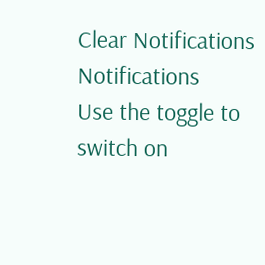Clear Notifications
Notifications
Use the toggle to switch on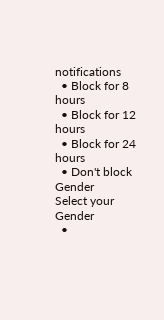notifications
  • Block for 8 hours
  • Block for 12 hours
  • Block for 24 hours
  • Don't block
Gender
Select your Gender
  •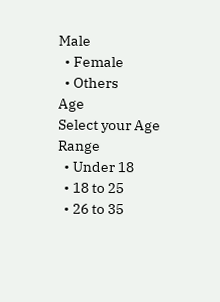Male
  • Female
  • Others
Age
Select your Age Range
  • Under 18
  • 18 to 25
  • 26 to 35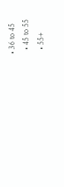• 36 to 45
  • 45 to 55
  • 55+